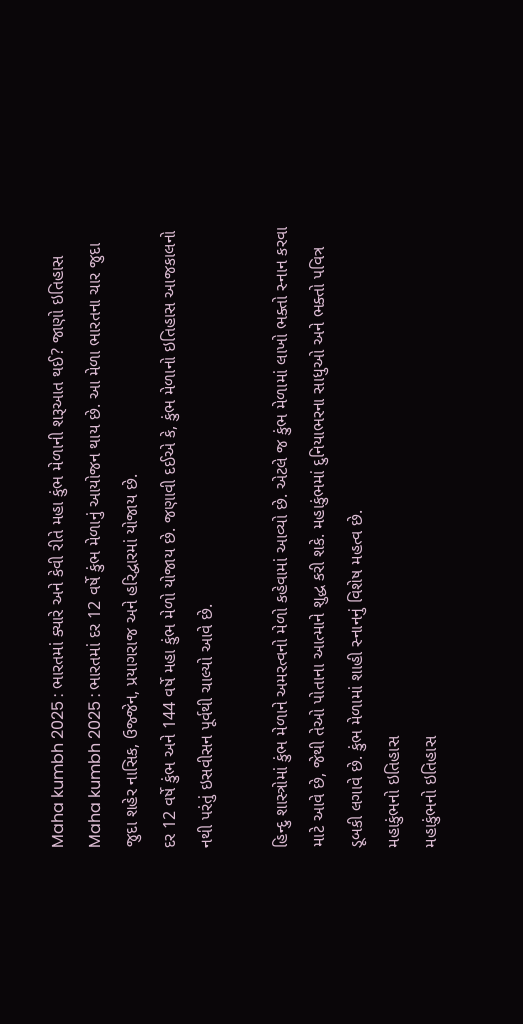Maha kumbh 2025 : ભારતમાં ક્યારે અને કેવી રીતે મહા કુંભ મેળાની શરૂઆત થઈ? જાણો ઇતિહાસ
Maha kumbh 2025 : ભારતમાં દર 12 વર્ષે કુંભ મેળાનું આયોજન થાય છે. આ મેળા ભારતના ચાર જુદા જુદા શહેર નાસિક, ઉજ્જેન, પ્રયાગરાજ અને હરિદ્વારમાં યોજાય છે.
દર 12 વર્ષે કુંભ અને 144 વર્ષે મહા કુંભ મેળો યોજાય છે. જણાવી દઈએ કે, કુંભ મેળાનો ઇતિહાસ આજકાલનો નથી પરંતું ઇસવીસન પૂર્વથી ચાલ્યો આવે છે.

હિન્દુ શાસ્ત્રોમાં કુંભ મેળાને અમરત્વનો મેળો કહેવામાં આવ્યો છે. એટલે જ કુંભ મેળામાં લાખો ભક્તો સ્નાન કરવા માટે આવે છે, જેથી તેઓ પોતાના આત્માને શુદ્ધ કરી શકે. મહાકુંભમાં દુનિયાભરના સાધુઓ અને ભક્તો પવિત્ર ડૂબકી લગાવે છે. કુંભ મેળામાં શાહી સ્નાનનું વિશેષ મહત્વ છે.
મહાકુંભનો ઇતિહાસ
મહાકુંભનો ઇતિહાસ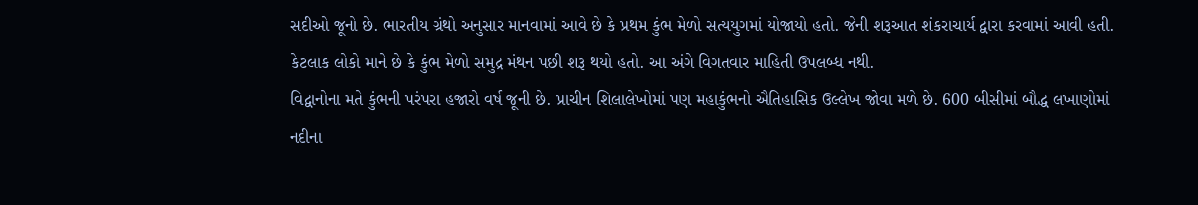સદીઓ જૂનો છે. ભારતીય ગ્રંથો અનુસાર માનવામાં આવે છે કે પ્રથમ કુંભ મેળો સત્યયુગમાં યોજાયો હતો. જેની શરૂઆત શંકરાચાર્ય દ્વારા કરવામાં આવી હતી. કેટલાક લોકો માને છે કે કુંભ મેળો સમુદ્ર મંથન પછી શરૂ થયો હતો. આ અંગે વિગતવાર માહિતી ઉપલબ્ધ નથી.
વિદ્વાનોના મતે કુંભની પરંપરા હજારો વર્ષ જૂની છે. પ્રાચીન શિલાલેખોમાં પણ મહાકુંભનો ઐતિહાસિક ઉલ્લેખ જોવા મળે છે. 600 બીસીમાં બૌદ્ધ લખાણોમાં નદીના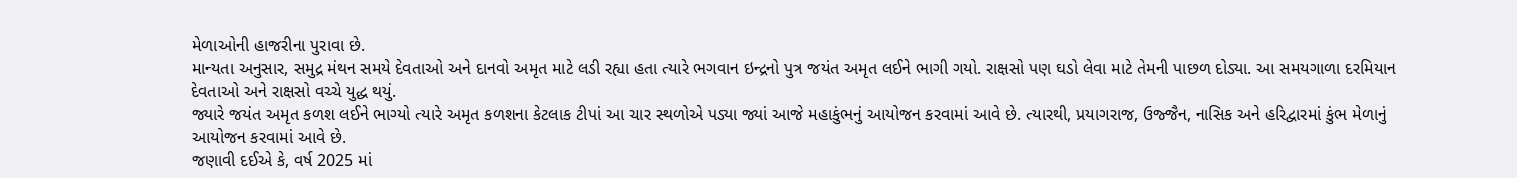મેળાઓની હાજરીના પુરાવા છે.
માન્યતા અનુસાર, સમુદ્ર મંથન સમયે દેવતાઓ અને દાનવો અમૃત માટે લડી રહ્યા હતા ત્યારે ભગવાન ઇન્દ્રનો પુત્ર જયંત અમૃત લઈને ભાગી ગયો. રાક્ષસો પણ ઘડો લેવા માટે તેમની પાછળ દોડ્યા. આ સમયગાળા દરમિયાન દેવતાઓ અને રાક્ષસો વચ્ચે યુદ્ધ થયું.
જ્યારે જયંત અમૃત કળશ લઈને ભાગ્યો ત્યારે અમૃત કળશના કેટલાક ટીપાં આ ચાર સ્થળોએ પડ્યા જ્યાં આજે મહાકુંભનું આયોજન કરવામાં આવે છે. ત્યારથી, પ્રયાગરાજ, ઉજ્જૈન, નાસિક અને હરિદ્વારમાં કુંભ મેળાનું આયોજન કરવામાં આવે છે.
જણાવી દઈએ કે, વર્ષ 2025 માં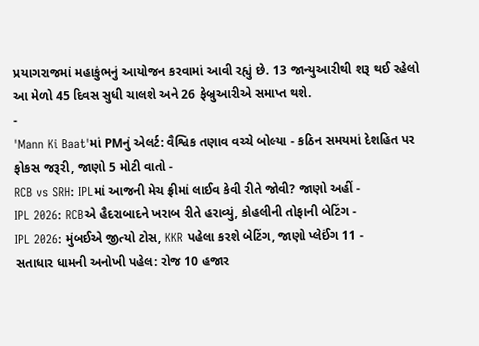પ્રયાગરાજમાં મહાકુંભનું આયોજન કરવામાં આવી રહ્યું છે. 13 જાન્યુઆરીથી શરૂ થઈ રહેલો આ મેળો 45 દિવસ સુધી ચાલશે અને 26 ફેબ્રુઆરીએ સમાપ્ત થશે.
-
'Mann Ki Baat'માં PMનું એલર્ટ: વૈશ્વિક તણાવ વચ્ચે બોલ્યા - કઠિન સમયમાં દેશહિત પર ફોકસ જરૂરી, જાણો 5 મોટી વાતો -
RCB vs SRH: IPLમાં આજની મેચ ફ્રીમાં લાઈવ કેવી રીતે જોવી? જાણો અહીં -
IPL 2026: RCBએ હૈદરાબાદને ખરાબ રીતે હરાવ્યું, કોહલીની તોફાની બેટિંગ -
IPL 2026: મુંબઈએ જીત્યો ટોસ, KKR પહેલા કરશે બેટિંગ, જાણો પ્લેઈંગ 11 -
સતાધાર ધામની અનોખી પહેલ: રોજ 10 હજાર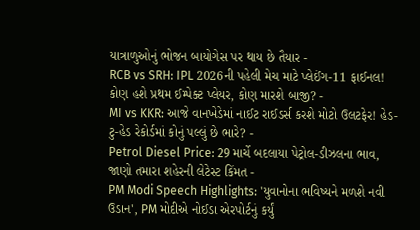યાત્રાળુઓનું ભોજન બાયોગેસ પર થાય છે તૈયાર -
RCB vs SRH: IPL 2026ની પહેલી મેચ માટે પ્લેઈંગ-11 ફાઈનલ! કોણ હશે પ્રથમ ઈમ્પેક્ટ પ્લેયર, કોણ મારશે બાજી? -
MI vs KKR: આજે વાનખેડેમાં નાઈટ રાઈડર્સ કરશે મોટો ઉલટફેર! હેડ-ટુ-હેડ રેકોર્ડમાં કોનું પલ્લું છે ભારે? -
Petrol Diesel Price: 29 માર્ચે બદલાયા પેટ્રોલ-ડીઝલના ભાવ, જાણો તમારા શહેરની લેટેસ્ટ કિંમત -
PM Modi Speech Highlights: 'યુવાનોના ભવિષ્યને મળશે નવી ઉડાન', PM મોદીએ નોઈડા એરપોર્ટનું કર્યું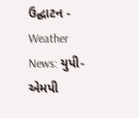ઉદ્ઘાટન -
Weather News: યુપી-એમપી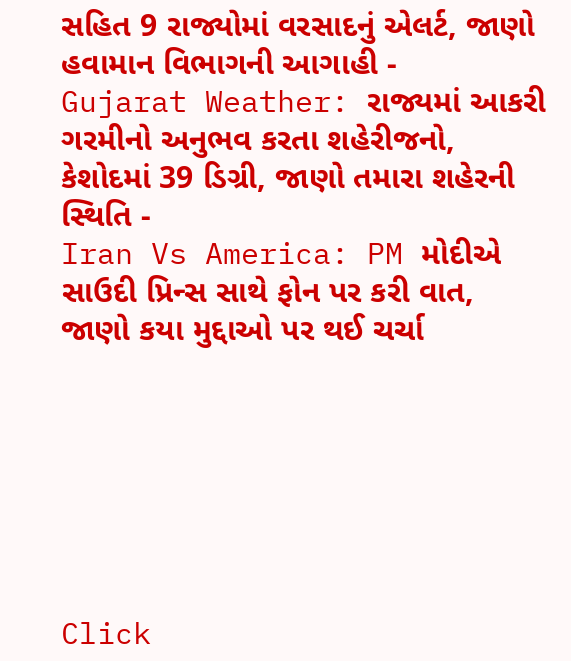સહિત 9 રાજ્યોમાં વરસાદનું એલર્ટ, જાણો હવામાન વિભાગની આગાહી -
Gujarat Weather: રાજ્યમાં આકરી ગરમીનો અનુભવ કરતા શહેરીજનો, કેશોદમાં 39 ડિગ્રી, જાણો તમારા શહેરની સ્થિતિ -
Iran Vs America: PM મોદીએ સાઉદી પ્રિન્સ સાથે ફોન પર કરી વાત, જાણો કયા મુદ્દાઓ પર થઈ ચર્ચા







Click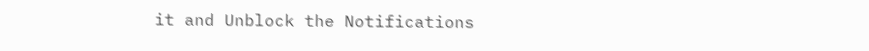it and Unblock the Notifications